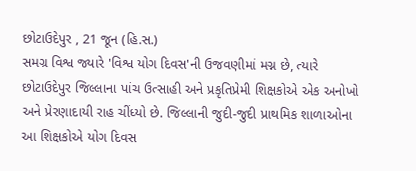છોટાઉદેપુર , 21 જૂન (હિ.સ.)
સમગ્ર વિશ્વ જ્યારે 'વિશ્વ યોગ દિવસ'ની ઉજવણીમાં મગ્ન છે, ત્યારે છોટાઉદેપુર જિલ્લાના પાંચ ઉત્સાહી અને પ્રકૃતિપ્રેમી શિક્ષકોએ એક અનોખો અને પ્રેરણાદાયી રાહ ચીંધ્યો છે. જિલ્લાની જુદી-જુદી પ્રાથમિક શાળાઓના આ શિક્ષકોએ યોગ દિવસ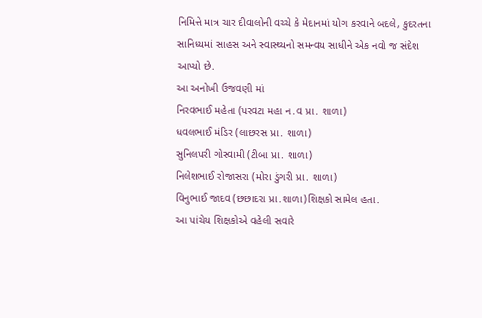નિમિત્તે માત્ર ચાર દીવાલોની વચ્ચે કે મેદાનમાં યોગ કરવાને બદલે, કુદરતના સાનિધ્યમાં સાહસ અને સ્વાસ્થ્યનો સમન્વય સાધીને એક નવો જ સંદેશ આપ્યો છે.
આ અનોખી ઉજવણી માં
નિરવભાઈ મહેતા (પરવટા મહા ન.વ પ્રા. શાળા)
ધવલભાઈ મંડિર (લાછરસ પ્રા. શાળા)
સુનિલપરી ગોસ્વામી (ટીબા પ્રા. શાળા)
નિલેશભાઈ રોજાસરા (મોરા ડુંગરી પ્રા. શાળા)
વિનુભાઈ જાદવ (છછાદરા પ્રા.શાળા)શિક્ષકો સામેલ હતા.
આ પાંચેય શિક્ષકોએ વહેલી સવારે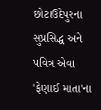છોટાઉદેપુરના સુપ્રસિદ્ધ અને પવિત્ર એવા 'ફેણાઈ માતા'ના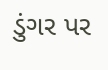ડુંગર પર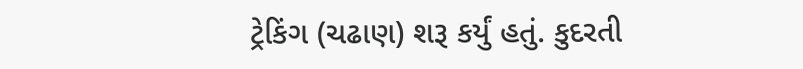ટ્રેકિંગ (ચઢાણ) શરૂ કર્યું હતું. કુદરતી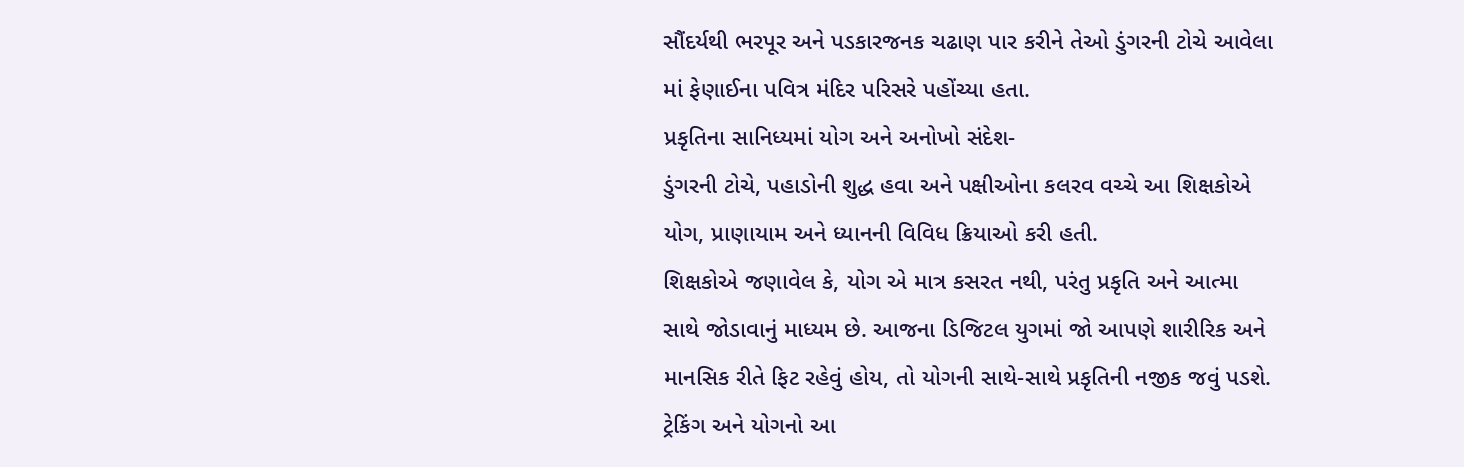સૌંદર્યથી ભરપૂર અને પડકારજનક ચઢાણ પાર કરીને તેઓ ડુંગરની ટોચે આવેલા માં ફેણાઈના પવિત્ર મંદિર પરિસરે પહોંચ્યા હતા.
પ્રકૃતિના સાનિધ્યમાં યોગ અને અનોખો સંદેશ-
ડુંગરની ટોચે, પહાડોની શુદ્ધ હવા અને પક્ષીઓના કલરવ વચ્ચે આ શિક્ષકોએ યોગ, પ્રાણાયામ અને ધ્યાનની વિવિધ ક્રિયાઓ કરી હતી.
શિક્ષકોએ જણાવેલ કે, યોગ એ માત્ર કસરત નથી, પરંતુ પ્રકૃતિ અને આત્મા સાથે જોડાવાનું માધ્યમ છે. આજના ડિજિટલ યુગમાં જો આપણે શારીરિક અને માનસિક રીતે ફિટ રહેવું હોય, તો યોગની સાથે-સાથે પ્રકૃતિની નજીક જવું પડશે. ટ્રેકિંગ અને યોગનો આ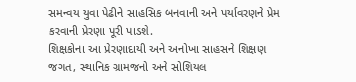સમન્વય યુવા પેઢીને સાહસિક બનવાની અને પર્યાવરણને પ્રેમ કરવાની પ્રેરણા પૂરી પાડશે.
શિક્ષકોના આ પ્રેરણાદાયી અને અનોખા સાહસને શિક્ષણ જગત, સ્થાનિક ગ્રામજનો અને સોશિયલ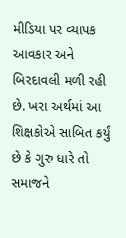મીડિયા પર વ્યાપક આવકાર અને બિરદાવલી મળી રહી છે. ખરા અર્થમાં આ શિક્ષકોએ સાબિત કર્યું છે કે ગુરુ ધારે તો સમાજને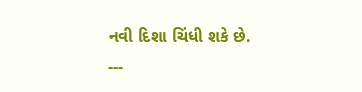નવી દિશા ચિંધી શકે છે.
---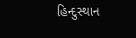હિન્દુસ્થાન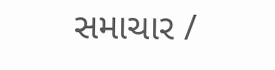સમાચાર /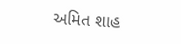અમિત શાહ